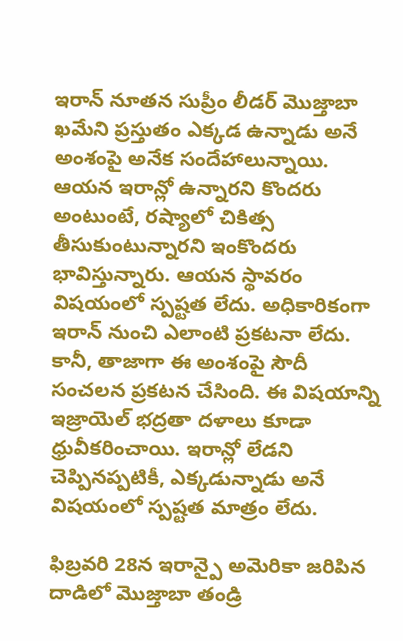ఇరాన్ నూతన సుప్రీం లీడర్ మొజ్తాబా ఖమేని ప్రస్తుతం ఎక్కడ ఉన్నాడు అనే అంశంపై అనేక సందేహాలున్నాయి. ఆయన ఇరాన్లో ఉన్నారని కొందరు అంటుంటే, రష్యాలో చికిత్స తీసుకుంటున్నారని ఇంకొందరు భావిస్తున్నారు. ఆయన స్థావరం విషయంలో స్పష్టత లేదు. అధికారికంగా ఇరాన్ నుంచి ఎలాంటి ప్రకటనా లేదు. కానీ, తాజాగా ఈ అంశంపై సౌదీ సంచలన ప్రకటన చేసింది. ఈ విషయాన్ని ఇజ్రాయెల్ భద్రతా దళాలు కూడా ధ్రువీకరించాయి. ఇరాన్లో లేడని చెప్పినప్పటికీ, ఎక్కడున్నాడు అనే విషయంలో స్పష్టత మాత్రం లేదు.

ఫిబ్రవరి 28న ఇరాన్పై అమెరికా జరిపిన దాడిలో మొజ్తాబా తండ్రి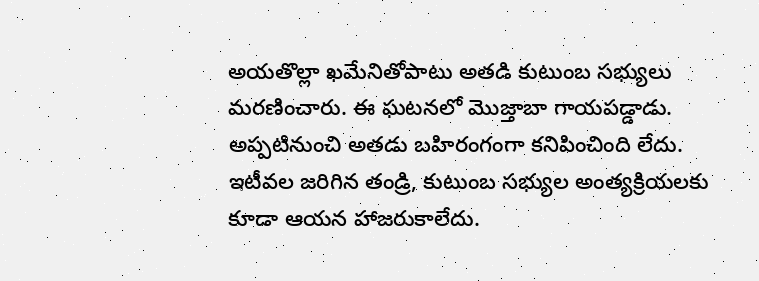అయతొల్లా ఖమేనితోపాటు అతడి కుటుంబ సభ్యులు మరణించారు. ఈ ఘటనలో మొజ్తాబా గాయపడ్డాడు. అప్పటినుంచి అతడు బహిరంగంగా కనిపించింది లేదు. ఇటీవల జరిగిన తండ్రి, కుటుంబ సభ్యుల అంత్యక్రియలకు కూడా ఆయన హాజరుకాలేదు.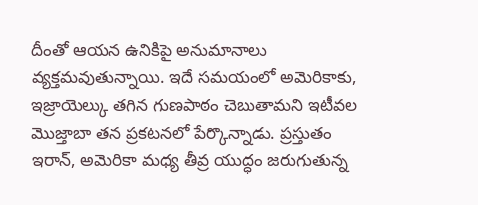దీంతో ఆయన ఉనికిపై అనుమానాలు వ్యక్తమవుతున్నాయి. ఇదే సమయంలో అమెరికాకు, ఇజ్రాయెల్కు తగిన గుణపాఠం చెబుతామని ఇటీవల మొజ్తాబా తన ప్రకటనలో పేర్కొన్నాడు. ప్రస్తుతం ఇరాన్, అమెరికా మధ్య తీవ్ర యుద్ధం జరుగుతున్న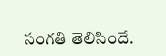సంగతి తెలిసిందే.